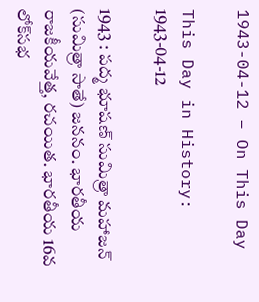1943-04-12 – On This Day

This Day in History: 1943-04-12

1943 : పద్మ భూషణ్ సుమిత్రా మహాజన్ (సుమిత్రా సాతే) జననం. భారతీయ రాజకీయవేత్త, రచయిత. భారతీయ 16వ లోక్‌సభ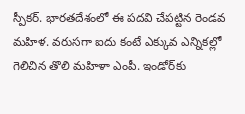స్పీకర్. భారతదేశంలో ఈ పదవి చేపట్టిన రెండవ మహిళ. వరుసగా ఐదు కంటే ఎక్కువ ఎన్నికల్లో గెలిచిన తొలి మహిళా ఎంపీ. ఇండోర్‌కు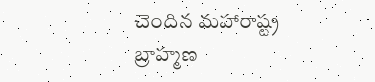చెందిన మహారాష్ట్ర బ్రాహ్మణ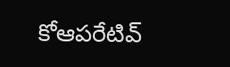కోఆపరేటివ్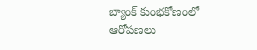బ్యాంక్ కుంభకోణంలో ఆరోపణలు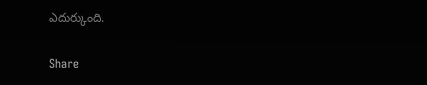ఎదుర్కుంది.

Share